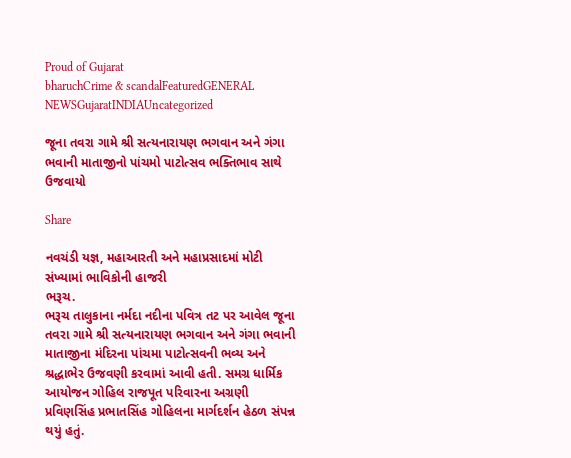Proud of Gujarat
bharuchCrime & scandalFeaturedGENERAL NEWSGujaratINDIAUncategorized

જૂના તવરા ગામે શ્રી સત્યનારાયણ ભગવાન અને ગંગા ભવાની માતાજીનો પાંચમો પાટોત્સવ ભક્તિભાવ સાથે ઉજવાયો

Share

નવચંડી યજ્ઞ, મહાઆરતી અને મહાપ્રસાદમાં મોટી સંખ્યામાં ભાવિકોની હાજરી
ભરૂચ.
ભરૂચ તાલુકાના નર્મદા નદીના પવિત્ર તટ પર આવેલ જૂના તવરા ગામે શ્રી સત્યનારાયણ ભગવાન અને ગંગા ભવાની માતાજીના મંદિરના પાંચમા પાટોત્સવની ભવ્ય અને શ્રદ્ધાભેર ઉજવણી કરવામાં આવી હતી. સમગ્ર ધાર્મિક આયોજન ગોહિલ રાજપૂત પરિવારના અગ્રણી પ્રવિણસિંહ પ્રભાતસિંહ ગોહિલના માર્ગદર્શન હેઠળ સંપન્ન થયું હતું.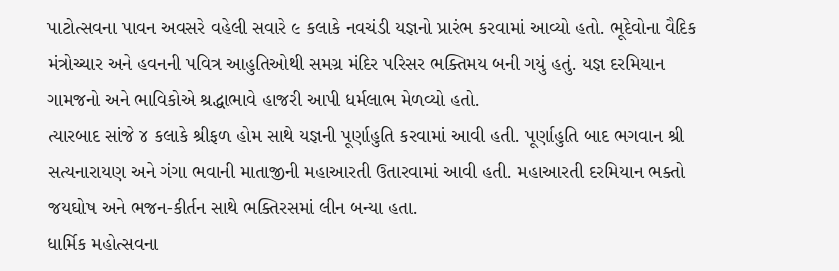પાટોત્સવના પાવન અવસરે વહેલી સવારે ૯ કલાકે નવચંડી યજ્ઞનો પ્રારંભ કરવામાં આવ્યો હતો. ભૂદેવોના વૈદિક મંત્રોચ્ચાર અને હવનની પવિત્ર આહુતિઓથી સમગ્ર મંદિર પરિસર ભક્તિમય બની ગયું હતું. યજ્ઞ દરમિયાન ગામજનો અને ભાવિકોએ શ્રદ્ધાભાવે હાજરી આપી ધર્મલાભ મેળવ્યો હતો.
ત્યારબાદ સાંજે ૪ કલાકે શ્રીફળ હોમ સાથે યજ્ઞની પૂર્ણાહુતિ કરવામાં આવી હતી. પૂર્ણાહુતિ બાદ ભગવાન શ્રી સત્યનારાયણ અને ગંગા ભવાની માતાજીની મહાઆરતી ઉતારવામાં આવી હતી. મહાઆરતી દરમિયાન ભક્તો જયઘોષ અને ભજન-કીર્તન સાથે ભક્તિરસમાં લીન બન્યા હતા.
ધાર્મિક મહોત્સવના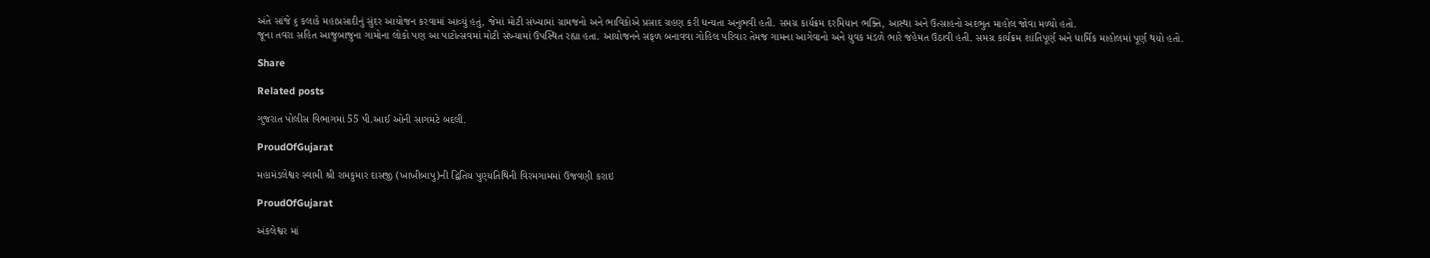અંતે સાંજે ૬ કલાકે મહાપ્રસાદીનું સુંદર આયોજન કરવામાં આવ્યું હતું, જેમાં મોટી સંખ્યામાં ગ્રામજનો અને ભાવિકોએ પ્રસાદ ગ્રહણ કરી ધન્યતા અનુભવી હતી. સમગ્ર કાર્યક્રમ દરમિયાન ભક્તિ, આસ્થા અને ઉત્સાહનો અદભુત માહોલ જોવા મળ્યો હતો.
જૂના તવરા સહિત આજુબાજુના ગામોના લોકો પણ આ પાટોત્સવમાં મોટી સંખ્યામાં ઉપસ્થિત રહ્યા હતા. આયોજનને સફળ બનાવવા ગોહિલ પરિવાર તેમજ ગામના આગેવાનો અને યુવક મંડળે ભારે જહેમત ઉઠાવી હતી. સમગ્ર કાર્યક્રમ શાંતિપૂર્ણ અને ધાર્મિક માહોલમાં પૂર્ણ થયો હતો.

Share

Related posts

ગુજરાત પોલીસ વિભાગમાં 55 પી.આઈ ઓની સાગમટે બદલી.

ProudOfGujarat

મહામંડલેશ્વર સ્વામી શ્રી રામકુમાર દાસજી (ખાખીબાપુ)ની દ્વિતિય પુણ્યતિથિની વિરમગામમાં ઉજવણી કરાઇ

ProudOfGujarat

અંકલેશ્વર માં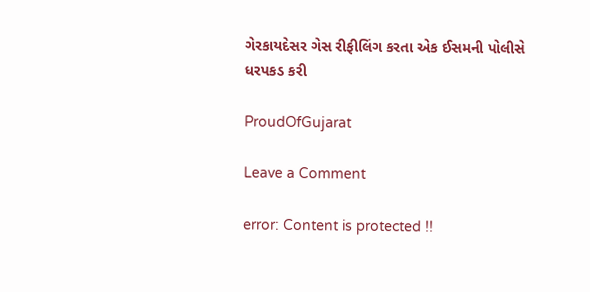ગેરકાયદેસર ગેસ રીફીલિંગ કરતા એક ઈસમની પોલીસે ધરપકડ કરી

ProudOfGujarat

Leave a Comment

error: Content is protected !!